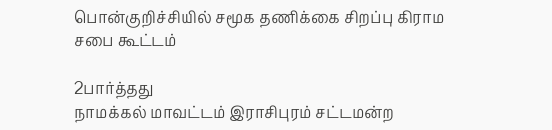பொன்குறிச்சியில் சமூக தணிக்கை சிறப்பு கிராம சபை கூட்டம்

2பார்த்தது
நாமக்கல் மாவட்டம் இராசிபுரம் சட்டமன்ற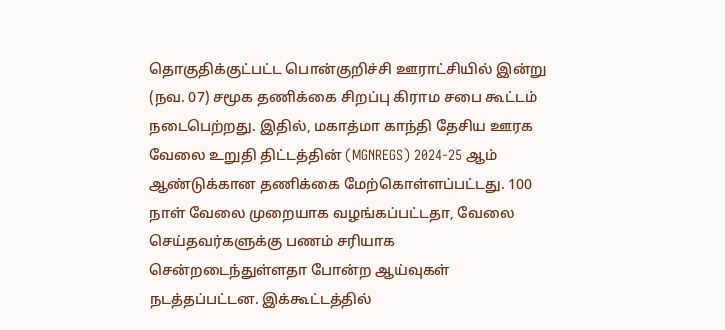தொகுதிக்குட்பட்ட பொன்குறிச்சி ஊராட்சியில் இன்று (நவ. 07) சமூக தணிக்கை சிறப்பு கிராம சபை கூட்டம் நடைபெற்றது. இதில், மகாத்மா காந்தி தேசிய ஊரக வேலை உறுதி திட்டத்தின் (MGNREGS) 2024-25 ஆம் ஆண்டுக்கான தணிக்கை மேற்கொள்ளப்பட்டது. 100 நாள் வேலை முறையாக வழங்கப்பட்டதா, வேலை செய்தவர்களுக்கு பணம் சரியாக சென்றடைந்துள்ளதா போன்ற ஆய்வுகள் நடத்தப்பட்டன. இக்கூட்டத்தில்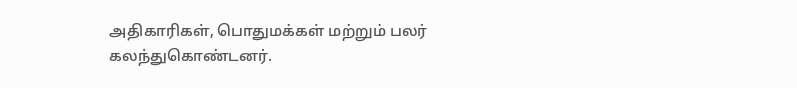அதிகாரிகள், பொதுமக்கள் மற்றும் பலர் கலந்துகொண்டனர்.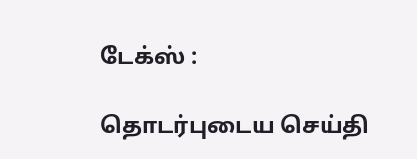டேக்ஸ் :

தொடர்புடைய செய்தி